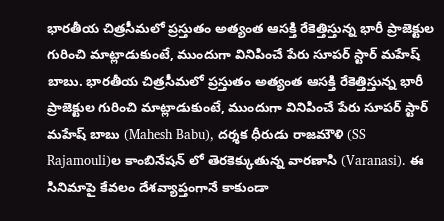భారతీయ చిత్రసీమలో ప్రస్తుతం అత్యంత ఆసక్తి రేకెత్తిస్తున్న భారీ ప్రాజెక్టుల గురించి మాట్లాడుకుంటే, ముందుగా వినిపించే పేరు సూపర్ స్టార్ మహేష్ బాబు. భారతీయ చిత్రసీమలో ప్రస్తుతం అత్యంత ఆసక్తి రేకెత్తిస్తున్న భారీ ప్రాజెక్టుల గురించి మాట్లాడుకుంటే, ముందుగా వినిపించే పేరు సూపర్ స్టార్ మహేష్ బాబు (Mahesh Babu), దర్శక ధీరుడు రాజమౌళి (SS Rajamouli)ల కాంబినేషన్ లో తెరకెక్కుతున్న వారణాసి (Varanasi). ఈ సినిమాపై కేవలం దేశవ్యాప్తంగానే కాకుండా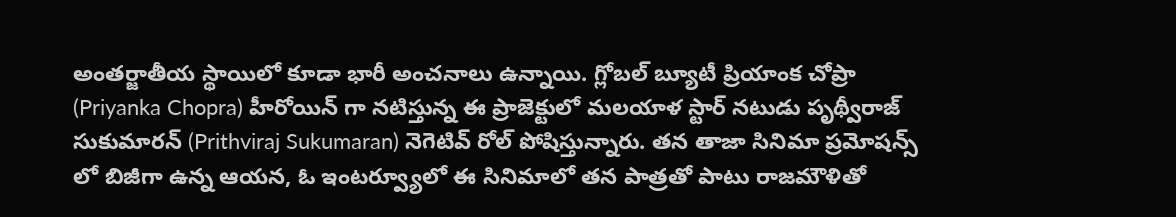అంతర్జాతీయ స్థాయిలో కూడా భారీ అంచనాలు ఉన్నాయి. గ్లోబల్ బ్యూటీ ప్రియాంక చోప్రా (Priyanka Chopra) హీరోయిన్ గా నటిస్తున్న ఈ ప్రాజెక్టులో మలయాళ స్టార్ నటుడు పృథ్వీరాజ్ సుకుమారన్ (Prithviraj Sukumaran) నెగెటివ్ రోల్ పోషిస్తున్నారు. తన తాజా సినిమా ప్రమోషన్స్ లో బిజీగా ఉన్న ఆయన, ఓ ఇంటర్వ్యూలో ఈ సినిమాలో తన పాత్రతో పాటు రాజమౌళితో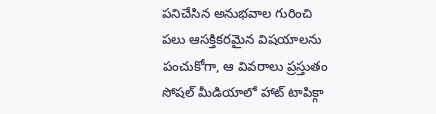పనిచేసిన అనుభవాల గురించి పలు ఆసక్తికరమైన విషయాలను పంచుకోగా, ఆ వివరాలు ప్రస్తుతం సోషల్ మీడియాలో హాట్ టాపిక్గా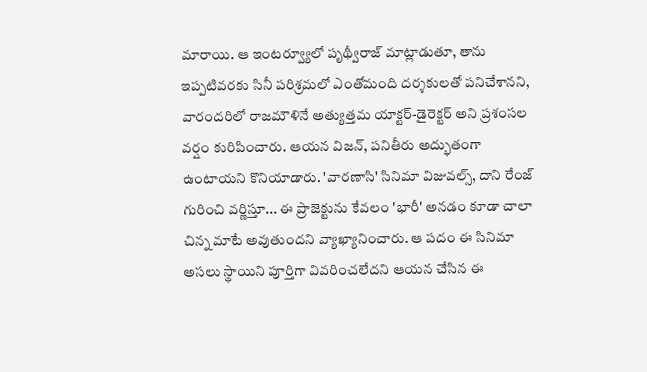మారాయి. ఆ ఇంటర్వ్యూలో పృథ్వీరాజ్ మాట్లాడుతూ, తాను ఇప్పటివరకు సినీ పరిశ్రమలో ఎంతోమంది దర్శకులతో పనిచేశానని, వారందరిలో రాజమౌళినే అత్యుత్తమ యాక్టర్-డైరెక్టర్ అని ప్రశంసల వర్షం కురిపించారు. ఆయన విజన్, పనితీరు అద్భుతంగా ఉంటాయని కొనియాడారు. 'వారణాసి' సినిమా విజువల్స్, దాని రేంజ్ గురించి వర్ణిస్తూ... ఈ ప్రాజెక్టును కేవలం 'భారీ' అనడం కూడా చాలా చిన్న మాటే అవుతుందని వ్యాఖ్యానించారు. ఆ పదం ఈ సినిమా అసలు స్థాయిని పూర్తిగా వివరించలేదని ఆయన చేసిన ఈ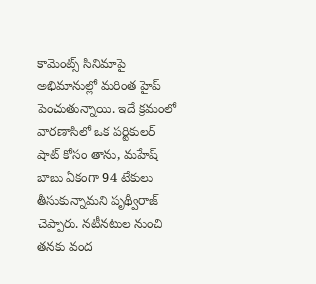కామెంట్స్ సినిమాపై అభిమానుల్లో మరింత హైప్ పెంచుతున్నాయి. ఇదే క్రమంలో వారణాసిలో ఒక పర్టికులర్ షాట్ కోసం తాను, మహేష్ బాబు ఏకంగా 94 టేకులు తీసుకున్నామని పృథ్వీరాజ్ చెప్పారు. నటీనటుల నుంచి తనకు వంద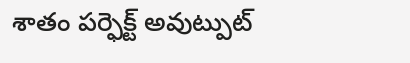శాతం పర్ఫెక్ట్ అవుట్పుట్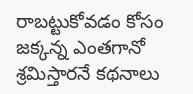రాబట్టుకోవడం కోసం జక్కన్న ఎంతగానో శ్రమిస్తారనే కథనాలు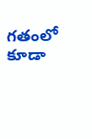గతంలో కూడా